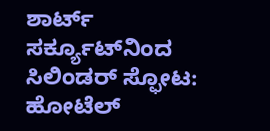ಶಾರ್ಟ್‌ ಸರ್ಕ್ಯೂಟ್‌ನಿಂದ ಸಿಲಿಂಡರ್ ಸ್ಫೋಟ: ಹೋಟೆಲ್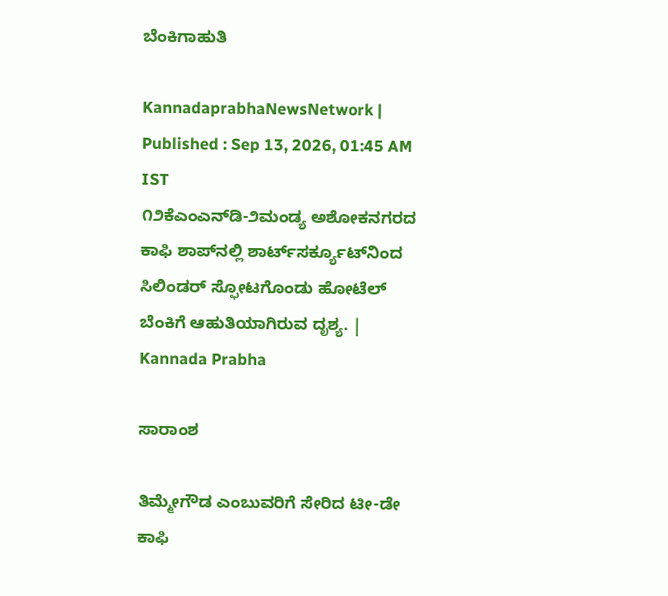ಬೆಂಕಿಗಾಹುತಿ

KannadaprabhaNewsNetwork |
Published : Sep 13, 2026, 01:45 AM IST
೧೨ಕೆಎಂಎನ್‌ಡಿ-೨ಮಂಡ್ಯ ಅಶೋಕನಗರದ ಕಾಫಿ ಶಾಪ್‌ನಲ್ಲಿ ಶಾರ್ಟ್‌ಸರ್ಕ್ಯೂಟ್‌ನಿಂದ ಸಿಲಿಂಡರ್ ಸ್ಫೋಟಗೊಂಡು ಹೋಟೆಲ್ ಬೆಂಕಿಗೆ ಆಹುತಿಯಾಗಿರುವ ದೃಶ್ಯ. | Kannada Prabha

ಸಾರಾಂಶ

ತಿಮ್ಮೇಗೌಡ ಎಂಬುವರಿಗೆ ಸೇರಿದ ಟೀ-ಡೇ ಕಾಫಿ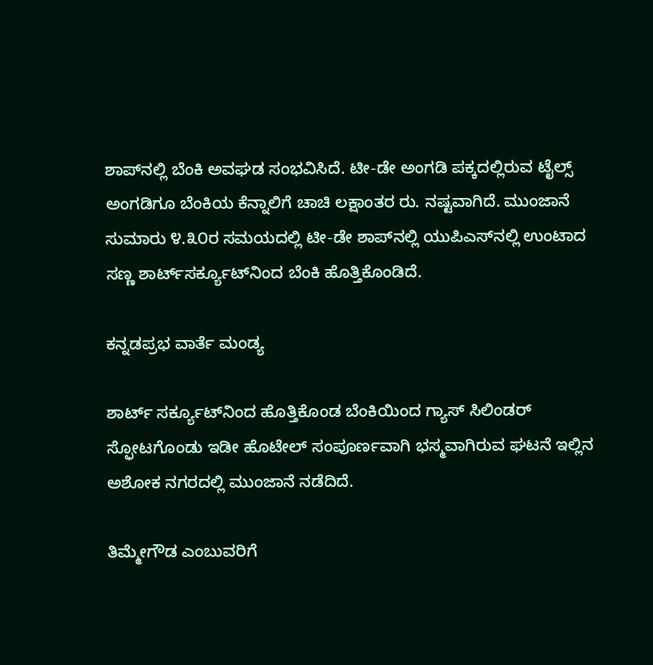ಶಾಪ್‌ನಲ್ಲಿ ಬೆಂಕಿ ಅವಘಡ ಸಂಭವಿಸಿದೆ. ಟೀ-ಡೇ ಅಂಗಡಿ ಪಕ್ಕದಲ್ಲಿರುವ ಟೈಲ್ಸ್ ಅಂಗಡಿಗೂ ಬೆಂಕಿಯ ಕೆನ್ನಾಲಿಗೆ ಚಾಚಿ ಲಕ್ಷಾಂತರ ರು. ನಷ್ಟವಾಗಿದೆ. ಮುಂಜಾನೆ ಸುಮಾರು ೪.೩೦ರ ಸಮಯದಲ್ಲಿ ಟೀ-ಡೇ ಶಾಪ್‌ನಲ್ಲಿ ಯುಪಿಎಸ್‌ನಲ್ಲಿ ಉಂಟಾದ ಸಣ್ಣ ಶಾರ್ಟ್‌ಸರ್ಕ್ಯೂಟ್‌ನಿಂದ ಬೆಂಕಿ ಹೊತ್ತಿಕೊಂಡಿದೆ.

ಕನ್ನಡಪ್ರಭ ವಾರ್ತೆ ಮಂಡ್ಯ

ಶಾರ್ಟ್ ಸರ್ಕ್ಯೂಟ್‌ನಿಂದ ಹೊತ್ತಿಕೊಂಡ ಬೆಂಕಿಯಿಂದ ಗ್ಯಾಸ್ ಸಿಲಿಂಡರ್ ಸ್ಫೋಟಗೊಂಡು ಇಡೀ ಹೊಟೇಲ್ ಸಂಪೂರ್ಣವಾಗಿ ಭಸ್ಮವಾಗಿರುವ ಘಟನೆ ಇಲ್ಲಿನ ಅಶೋಕ ನಗರದಲ್ಲಿ ಮುಂಜಾನೆ ನಡೆದಿದೆ.

ತಿಮ್ಮೇಗೌಡ ಎಂಬುವರಿಗೆ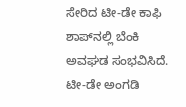ಸೇರಿದ ಟೀ-ಡೇ ಕಾಫಿ ಶಾಪ್‌ನಲ್ಲಿ ಬೆಂಕಿ ಅವಘಡ ಸಂಭವಿಸಿದೆ. ಟೀ-ಡೇ ಅಂಗಡಿ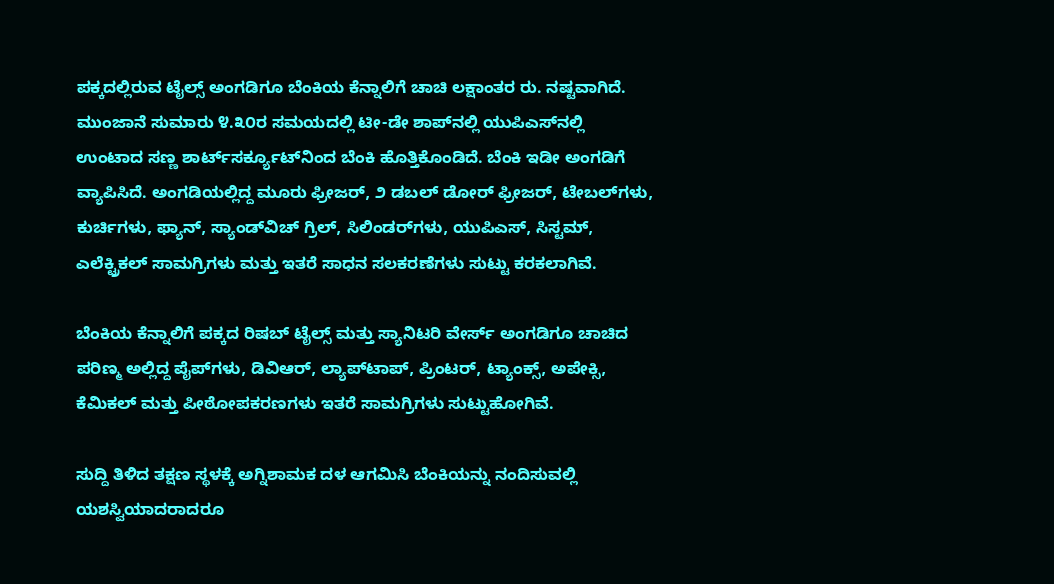ಪಕ್ಕದಲ್ಲಿರುವ ಟೈಲ್ಸ್ ಅಂಗಡಿಗೂ ಬೆಂಕಿಯ ಕೆನ್ನಾಲಿಗೆ ಚಾಚಿ ಲಕ್ಷಾಂತರ ರು. ನಷ್ಟವಾಗಿದೆ. ಮುಂಜಾನೆ ಸುಮಾರು ೪.೩೦ರ ಸಮಯದಲ್ಲಿ ಟೀ-ಡೇ ಶಾಪ್‌ನಲ್ಲಿ ಯುಪಿಎಸ್‌ನಲ್ಲಿ ಉಂಟಾದ ಸಣ್ಣ ಶಾರ್ಟ್‌ಸರ್ಕ್ಯೂಟ್‌ನಿಂದ ಬೆಂಕಿ ಹೊತ್ತಿಕೊಂಡಿದೆ. ಬೆಂಕಿ ಇಡೀ ಅಂಗಡಿಗೆ ವ್ಯಾಪಿಸಿದೆ. ಅಂಗಡಿಯಲ್ಲಿದ್ದ ಮೂರು ಫ್ರೀಜರ್, ೨ ಡಬಲ್ ಡೋರ್ ಫ್ರೀಜರ್, ಟೇಬಲ್‌ಗಳು, ಕುರ್ಚಿಗಳು, ಫ್ಯಾನ್, ಸ್ಯಾಂಡ್‌ವಿಚ್ ಗ್ರಿಲ್, ಸಿಲಿಂಡರ್‌ಗಳು, ಯುಪಿಎಸ್, ಸಿಸ್ಟಮ್, ಎಲೆಕ್ಟ್ರಿಕಲ್ ಸಾಮಗ್ರಿಗಳು ಮತ್ತು ಇತರೆ ಸಾಧನ ಸಲಕರಣೆಗಳು ಸುಟ್ಟು ಕರಕಲಾಗಿವೆ.

ಬೆಂಕಿಯ ಕೆನ್ನಾಲಿಗೆ ಪಕ್ಕದ ರಿಷಬ್ ಟೈಲ್ಸ್ ಮತ್ತು ಸ್ಯಾನಿಟರಿ ವೇರ್ಸ್‌ ಅಂಗಡಿಗೂ ಚಾಚಿದ ಪರಿಣ್ಮ ಅಲ್ಲಿದ್ದ ಪೈಪ್‌ಗಳು, ಡಿವಿಆರ್, ಲ್ಯಾಪ್‌ಟಾಪ್, ಪ್ರಿಂಟರ್, ಟ್ಯಾಂಕ್ಸ್, ಅಪೇಕ್ಸಿ, ಕೆಮಿಕಲ್ ಮತ್ತು ಪೀಠೋಪಕರಣಗಳು ಇತರೆ ಸಾಮಗ್ರಿಗಳು ಸುಟ್ಟುಹೋಗಿವೆ.

ಸುದ್ದಿ ತಿಳಿದ ತಕ್ಷಣ ಸ್ಥಳಕ್ಕೆ ಅಗ್ನಿಶಾಮಕ ದಳ ಆಗಮಿಸಿ ಬೆಂಕಿಯನ್ನು ನಂದಿಸುವಲ್ಲಿ ಯಶಸ್ವಿಯಾದರಾದರೂ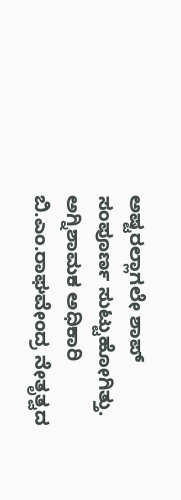ಅಷ್ಟರಲ್ಲಾಗಲೇ ಶಾಪ್ ಸಂಪೂರ್ಣ ಸುಟ್ಟುಹೋಗಿತ್ತು. ಅಗ್ನಿಶಾಮಕ ಅಧಿಕಾರಿ ಬಿ.ಎಂ.ರಾಘವೇಂದ್ರ ನೇತೃತ್ವದ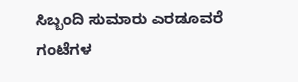ಸಿಬ್ಬಂದಿ ಸುಮಾರು ಎರಡೂವರೆ ಗಂಟೆಗಳ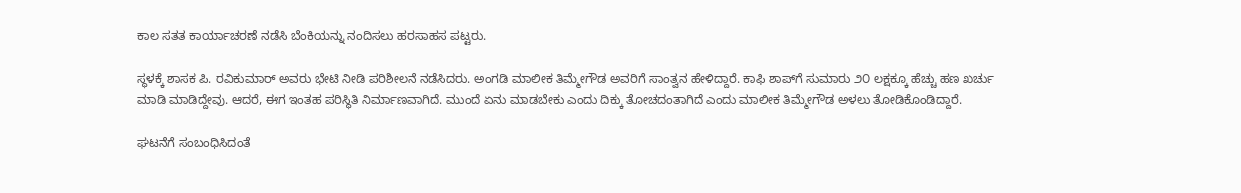ಕಾಲ ಸತತ ಕಾರ್ಯಾಚರಣೆ ನಡೆಸಿ ಬೆಂಕಿಯನ್ನು ನಂದಿಸಲು ಹರಸಾಹಸ ಪಟ್ಟರು.

ಸ್ಥಳಕ್ಕೆ ಶಾಸಕ ಪಿ. ರವಿಕುಮಾರ್ ಅವರು ಭೇಟಿ ನೀಡಿ ಪರಿಶೀಲನೆ ನಡೆಸಿದರು. ಅಂಗಡಿ ಮಾಲೀಕ ತಿಮ್ಮೇಗೌಡ ಅವರಿಗೆ ಸಾಂತ್ವನ ಹೇಳಿದ್ದಾರೆ. ಕಾಫಿ ಶಾಪ್‌ಗೆ ಸುಮಾರು ೨೦ ಲಕ್ಷಕ್ಕೂ ಹೆಚ್ಚು ಹಣ ಖರ್ಚು ಮಾಡಿ ಮಾಡಿದ್ದೇವು. ಆದರೆ, ಈಗ ಇಂತಹ ಪರಿಸ್ಥಿತಿ ನಿರ್ಮಾಣವಾಗಿದೆ. ಮುಂದೆ ಏನು ಮಾಡಬೇಕು ಎಂದು ದಿಕ್ಕು ತೋಚದಂತಾಗಿದೆ ಎಂದು ಮಾಲೀಕ ತಿಮ್ಮೇಗೌಡ ಅಳಲು ತೋಡಿಕೊಂಡಿದ್ದಾರೆ.

ಘಟನೆಗೆ ಸಂಬಂಧಿಸಿದಂತೆ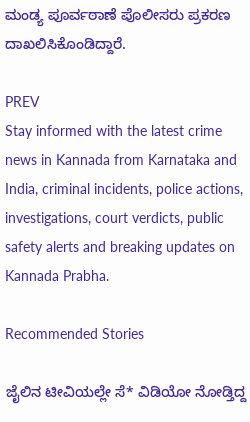ಮಂಡ್ಯ ಪೂರ್ವಠಾಣೆ ಪೊಲೀಸರು ಪ್ರಕರಣ ದಾಖಲಿಸಿಕೊಂಡಿದ್ದಾರೆ.

PREV
Stay informed with the latest crime news in Kannada from Karnataka and India, criminal incidents, police actions, investigations, court verdicts, public safety alerts and breaking updates on Kannada Prabha.

Recommended Stories

ಜೈಲಿನ ಟೀವಿಯಲ್ಲೇ ಸೆ* ವಿಡಿಯೋ ನೋಡ್ತಿದ್ದ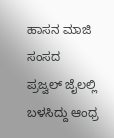ಹಾಸನ ಮಾಜಿ ಸಂಸದ
ಪ್ರಜ್ವಲ್‌ ಜೈಲಲ್ಲಿ ಬಳಸಿದ್ದು ಆಂಧ್ರ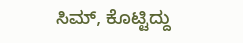ಸಿಮ್‌, ಕೊಟ್ಟಿದ್ದು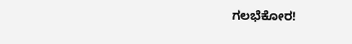ಗಲಭೆಕೋರ!